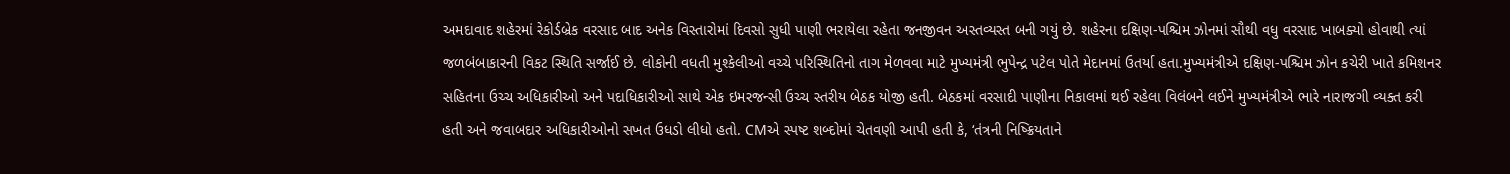અમદાવાદ શહેરમાં રેકોર્ડબ્રેક વરસાદ બાદ અનેક વિસ્તારોમાં દિવસો સુધી પાણી ભરાયેલા રહેતા જનજીવન અસ્તવ્યસ્ત બની ગયું છે. શહેરના દક્ષિણ-પશ્ચિમ ઝોનમાં સૌથી વધુ વરસાદ ખાબક્યો હોવાથી ત્યાં જળબંબાકારની વિકટ સ્થિતિ સર્જાઈ છે. લોકોની વધતી મુશ્કેલીઓ વચ્ચે પરિસ્થિતિનો તાગ મેળવવા માટે મુખ્યમંત્રી ભુપેન્દ્ર પટેલ પોતે મેદાનમાં ઉતર્યા હતા.મુખ્યમંત્રીએ દક્ષિણ-પશ્ચિમ ઝોન કચેરી ખાતે કમિશનર સહિતના ઉચ્ચ અધિકારીઓ અને પદાધિકારીઓ સાથે એક ઇમરજન્સી ઉચ્ચ સ્તરીય બેઠક યોજી હતી. બેઠકમાં વરસાદી પાણીના નિકાલમાં થઈ રહેલા વિલંબને લઈને મુખ્યમંત્રીએ ભારે નારાજગી વ્યક્ત કરી હતી અને જવાબદાર અધિકારીઓનો સખત ઉધડો લીધો હતો. CMએ સ્પષ્ટ શબ્દોમાં ચેતવણી આપી હતી કે, ‘તંત્રની નિષ્ક્રિયતાને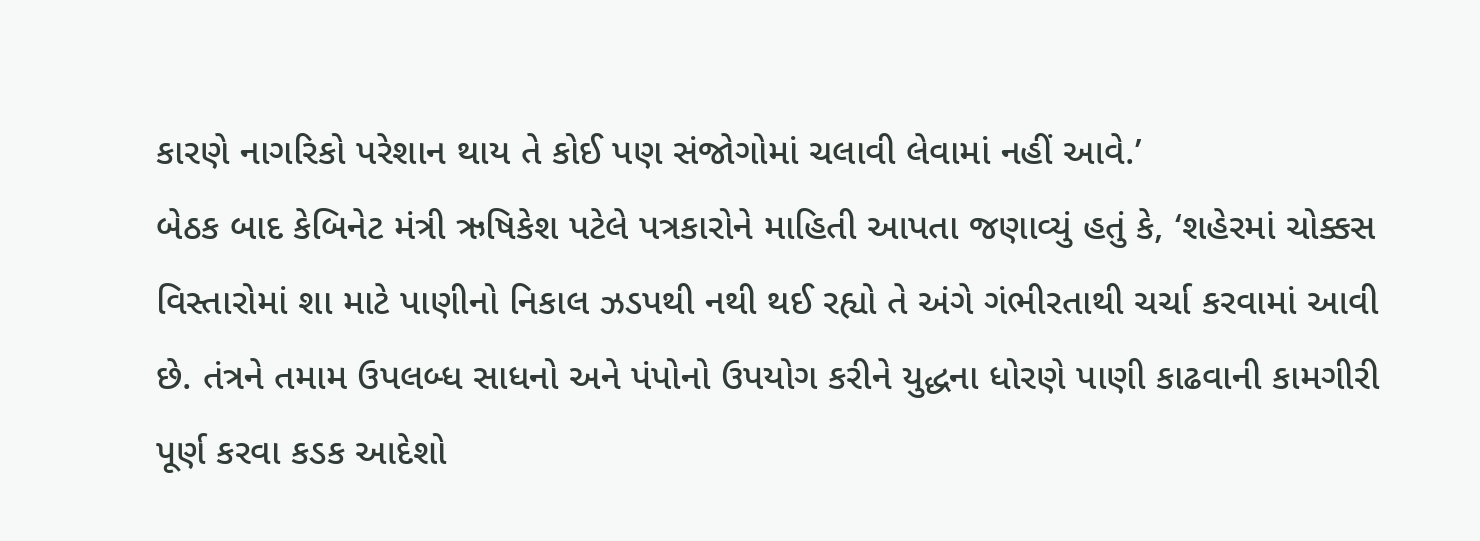કારણે નાગરિકો પરેશાન થાય તે કોઈ પણ સંજોગોમાં ચલાવી લેવામાં નહીં આવે.’
બેઠક બાદ કેબિનેટ મંત્રી ઋષિકેશ પટેલે પત્રકારોને માહિતી આપતા જણાવ્યું હતું કે, ‘શહેરમાં ચોક્કસ વિસ્તારોમાં શા માટે પાણીનો નિકાલ ઝડપથી નથી થઈ રહ્યો તે અંગે ગંભીરતાથી ચર્ચા કરવામાં આવી છે. તંત્રને તમામ ઉપલબ્ધ સાધનો અને પંપોનો ઉપયોગ કરીને યુદ્ધના ધોરણે પાણી કાઢવાની કામગીરી પૂર્ણ કરવા કડક આદેશો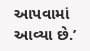આપવામાં આવ્યા છે.’